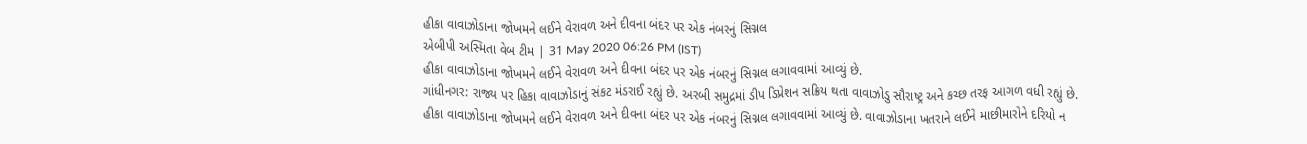હીકા વાવાઝોડાના જોખમને લઈને વેરાવળ અને દીવના બંદર પર એક નંબરનું સિગ્નલ
એબીપી અસ્મિતા વેબ ટીમ | 31 May 2020 06:26 PM (IST)
હીકા વાવાઝોડાના જોખમને લઈને વેરાવળ અને દીવના બંદર પર એક નંબરનું સિગ્નલ લગાવવામાં આવ્યું છે.
ગાંધીનગર: રાજ્ય પર હિકા વાવાઝોડાનું સંકટ મંડરાઈ રહ્યું છે. અરબી સમુદ્રમાં ડીપ ડિપ્રેશન સક્રિય થતા વાવાઝોડુ સૌરાષ્ટ્ર અને કચ્છ તરફ આગળ વધી રહ્યું છે. હીકા વાવાઝોડાના જોખમને લઈને વેરાવળ અને દીવના બંદર પર એક નંબરનું સિગ્નલ લગાવવામાં આવ્યું છે. વાવાઝોડાના ખતરાને લઈને માછીમારોને દરિયો ન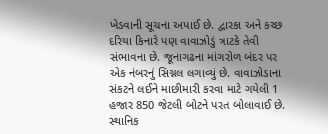ખેડવાની સૂચના અપાઈ છે. દ્વારકા અને કચ્છ દરિયા કિનારે પણ વાવાઝોડું ત્રાટકે તેવી સંભાવના છે. જૂનાગઢના માંગરોળ બંદર પર એક નંબરનું સિગ્નલ લગાવ્યું છે. વાવાઝોડાના સંકટને લઈને માછીમારી કરવા માટે ગયેલી 1 હજાર 850 જેટલી બોટને પરત બોલાવાઈ છે. સ્થાનિક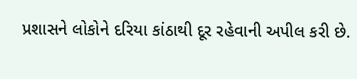પ્રશાસને લોકોને દરિયા કાંઠાથી દૂર રહેવાની અપીલ કરી છે.